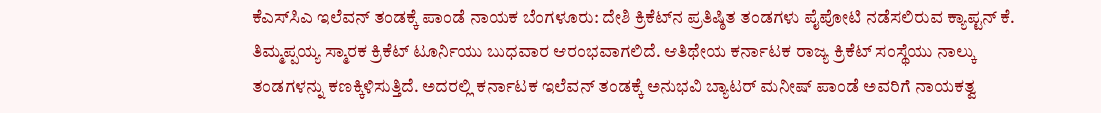ಕೆಎಸ್‌ಸಿಎ ಇಲೆವನ್‌ ತಂಡಕ್ಕೆ ಪಾಂಡೆ ನಾಯಕ ಬೆಂಗಳೂರು: ದೇಶಿ ಕ್ರಿಕೆಟ್‌ನ ಪ್ರತಿಷ್ಠಿತ ತಂಡಗಳು ಪೈಪೋಟಿ ನಡೆಸಲಿರುವ ಕ್ಯಾಪ್ಟನ್ ಕೆ. ತಿಮ್ಮಪ್ಪಯ್ಯ ಸ್ಮಾರಕ ಕ್ರಿಕೆಟ್ ಟೂರ್ನಿಯು ಬುಧವಾರ ಆರಂಭವಾಗಲಿದೆ. ಆತಿಥೇಯ ಕರ್ನಾಟಕ ರಾಜ್ಯ ಕ್ರಿಕೆಟ್ ಸಂಸ್ಥೆಯು ನಾಲ್ಕು ತಂಡಗಳನ್ನು ಕಣಕ್ಕಿಳಿಸುತ್ತಿದೆ. ಅದರಲ್ಲಿ ಕರ್ನಾಟಕ ಇಲೆವನ್ ತಂಡಕ್ಕೆ ಅನುಭವಿ ಬ್ಯಾಟರ್ ಮನೀಷ್ ಪಾಂಡೆ ಅವರಿಗೆ ನಾಯಕತ್ವ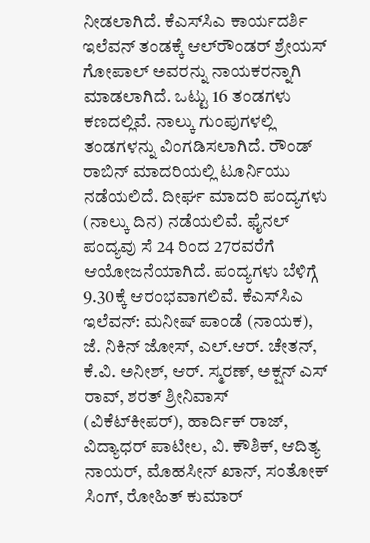ನೀಡಲಾಗಿದೆ. ಕೆಎಸ್‌ಸಿಎ ಕಾರ್ಯದರ್ಶಿ ಇಲೆವನ್ ತಂಡಕ್ಕೆ ಆಲ್‌ರೌಂಡರ್ ಶ್ರೇಯಸ್ ಗೋಪಾಲ್ ಅವರನ್ನು ನಾಯಕರನ್ನಾಗಿ ಮಾಡಲಾಗಿದೆ. ಒಟ್ಟು 16 ತಂಡಗಳು ಕಣದಲ್ಲಿವೆ. ನಾಲ್ಕು ಗುಂಪುಗಳಲ್ಲಿ ತಂಡಗಳನ್ನು ವಿಂಗಡಿಸಲಾಗಿದೆ. ರೌಂಡ್‌ ರಾಬಿನ್ ಮಾದರಿಯಲ್ಲಿ ಟೂರ್ನಿಯು ನಡೆಯಲಿದೆ. ದೀರ್ಘ ಮಾದರಿ ಪಂದ್ಯಗಳು (ನಾಲ್ಕು ದಿನ) ನಡೆಯಲಿವೆ. ಫೈನಲ್ ಪಂದ್ಯವು ಸೆ 24 ರಿಂದ 27ರವರೆಗೆ ಆಯೋಜನೆಯಾಗಿದೆ. ಪಂದ್ಯಗಳು ಬೆಳಿಗ್ಗೆ 9.30ಕ್ಕೆ ಆರಂಭವಾಗಲಿವೆ. ಕೆಎಸ್‌ಸಿಎ ಇಲೆವನ್: ಮನೀಷ್ ಪಾಂಡೆ (ನಾಯಕ), ಜೆ. ನಿಕಿನ್ ಜೋಸ್, ಎಲ್‌.ಆರ್. ಚೇತನ್, ಕೆ.ವಿ. ಅನೀಶ್, ಆರ್. ಸ್ಮರಣ್, ಅಕ್ಷನ್ ಎಸ್‌ ರಾವ್, ಶರತ್ ಶ್ರೀನಿವಾಸ್ (ವಿಕೆಟ್‌ಕೀಪರ್), ಹಾರ್ದಿಕ್ ರಾಜ್, ವಿದ್ಯಾಧರ್ ಪಾಟೀಲ, ವಿ. ಕೌಶಿಕ್, ಆದಿತ್ಯ ನಾಯರ್, ಮೊಹಸೀನ್ ಖಾನ್, ಸಂತೋಕ್ ಸಿಂಗ್, ರೋಹಿತ್ ಕುಮಾರ್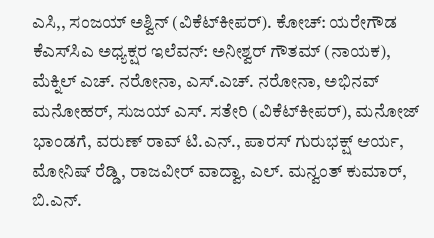ಎಸಿ,, ಸಂಜಯ್ ಅಶ್ವಿನ್ (ವಿಕೆಟ್‌ಕೀಪರ್). ಕೋಚ್: ಯರೇಗೌಡ ಕೆಎಸ್‌ಸಿಎ ಅಧ್ಯಕ್ಷರ ಇಲೆವನ್: ಅನೀಶ್ವರ್ ಗೌತಮ್ (ನಾಯಕ), ಮೆಕ್ನಿಲ್ ಎಚ್‌. ನರೋನಾ, ಎಸ್‌.ಎಚ್‌. ನರೋನಾ, ಅಭಿನವ್ ಮನೋಹರ್, ಸುಜಯ್ ಎಸ್‌. ಸತೇರಿ (ವಿಕೆಟ್‌ಕೀಪರ್), ಮನೋಜ್ ಭಾಂಡಗೆ, ವರುಣ್ ರಾವ್ ಟಿ.ಎನ್., ಪಾರಸ್ ಗುರುಭಕ್ಷ್ ಆರ್ಯ, ಮೋನಿಷ್ ರೆಡ್ಡಿ, ರಾಜವೀರ್ ವಾದ್ವಾ, ಎಲ್. ಮನ್ವಂತ್ ಕುಮಾರ್, ಬಿ.ಎನ್.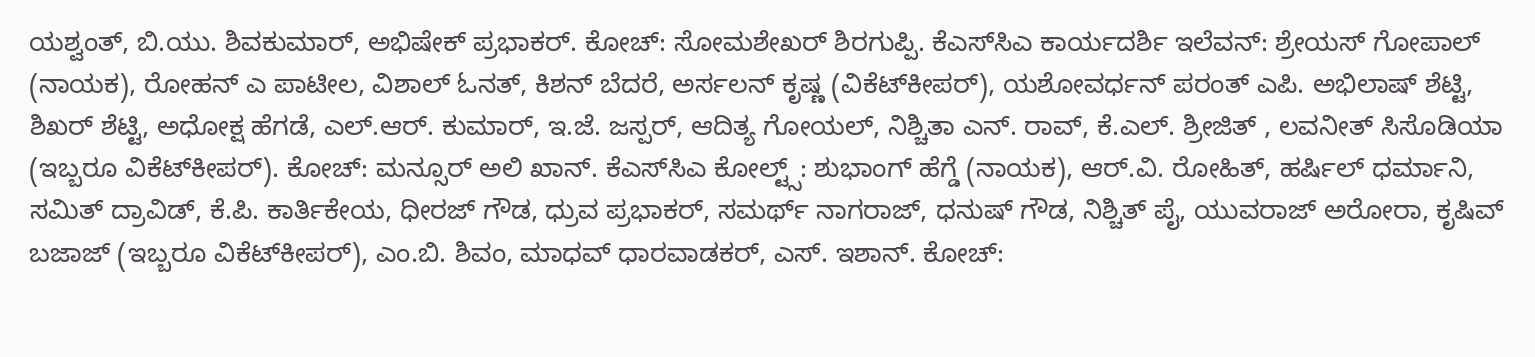ಯಶ್ವಂತ್, ಬಿ.ಯು. ಶಿವಕುಮಾರ್, ಅಭಿಷೇಕ್ ಪ್ರಭಾಕರ್. ಕೋಚ್: ಸೋಮಶೇಖರ್ ಶಿರಗುಪ್ಪಿ. ಕೆಎಸ್‌ಸಿಎ ಕಾರ್ಯದರ್ಶಿ ಇಲೆವನ್: ಶ್ರೇಯಸ್ ಗೋಪಾಲ್ (ನಾಯಕ), ರೋಹನ್ ಎ ಪಾಟೀಲ, ವಿಶಾಲ್ ಓನತ್, ಕಿಶನ್ ಬೆದರೆ, ಅರ್ಸಲನ್ ಕೃಷ್ಣ (ವಿಕೆಟ್‌ಕೀಪರ್), ಯಶೋವರ್ಧನ್ ಪರಂತ್ ಎಪಿ. ಅಭಿಲಾಷ್ ಶೆಟ್ಟಿ, ಶಿಖರ್ ಶೆಟ್ಟಿ, ಅಧೋಕ್ಷ ಹೆಗಡೆ, ಎಲ್‌.ಆರ್. ಕುಮಾರ್, ಇ.ಜೆ. ಜಸ್ಪರ್, ಆದಿತ್ಯ ಗೋಯಲ್, ನಿಶ್ಚಿತಾ ಎನ್‌. ರಾವ್, ಕೆ.ಎಲ್. ಶ್ರೀಜಿತ್ , ಲವನೀತ್ ಸಿಸೊಡಿಯಾ (ಇಬ್ಬರೂ ವಿಕೆಟ್‌ಕೀಪರ್). ಕೋಚ್: ಮನ್ಸೂರ್ ಅಲಿ ಖಾನ್. ಕೆಎಸ್‌ಸಿಎ ಕೋಲ್ಟ್ಸ್‌: ಶುಭಾಂಗ್ ಹೆಗ್ಡೆ (ನಾಯಕ), ಆರ್‌.ವಿ. ರೋಹಿತ್, ಹರ್ಷಿಲ್ ಧರ್ಮಾನಿ, ಸಮಿತ್ ದ್ರಾವಿಡ್, ಕೆ.ಪಿ. ಕಾರ್ತಿಕೇಯ, ಧೀರಜ್ ಗೌಡ, ಧ್ರುವ ಪ್ರಭಾಕರ್, ಸಮರ್ಥ್ ನಾಗರಾಜ್, ಧನುಷ್ ಗೌಡ, ನಿಶ್ಚಿತ್ ಪೈ, ಯುವರಾಜ್ ಅರೋರಾ, ಕೃಷಿವ್ ಬಜಾಜ್ (ಇಬ್ಬರೂ ವಿಕೆಟ್‌ಕೀಪರ್), ಎಂ.ಬಿ. ಶಿವಂ, ಮಾಧವ್ ಧಾರವಾಡಕರ್, ಎಸ್‌. ಇಶಾನ್. ಕೋಚ್: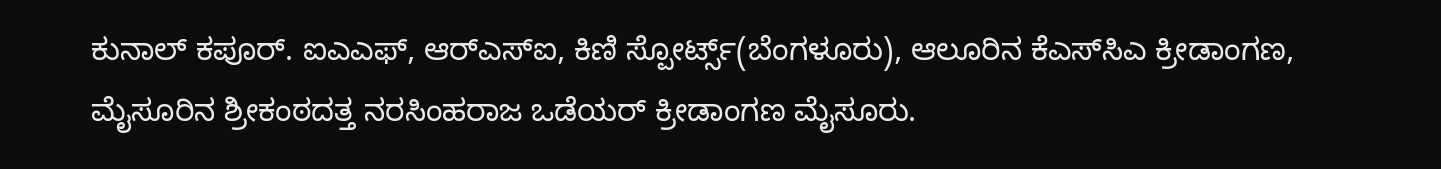ಕುನಾಲ್ ಕಪೂರ್. ಐಎಎಫ್‌, ಆರ್‌ಎಸ್‌ಐ, ಕಿಣಿ ಸ್ಪೋರ್ಟ್ಸ್(ಬೆಂಗಳೂರು), ಆಲೂರಿನ ಕೆಎಸ್‌ಸಿಎ ಕ್ರೀಡಾಂಗಣ, ಮೈಸೂರಿನ ಶ್ರೀಕಂಠದತ್ತ ನರಸಿಂಹರಾಜ ಒಡೆಯರ್ ಕ್ರೀಡಾಂಗಣ ಮೈಸೂರು.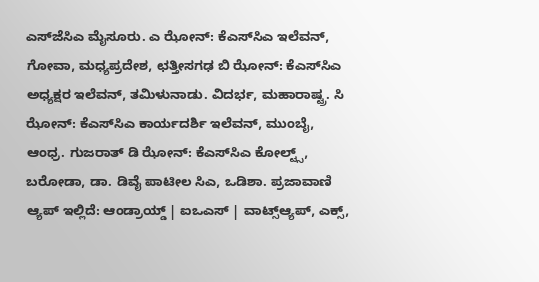ಎಸ್‌ಜೆಸಿಎ ಮೈಸೂರು. ಎ ಝೋನ್: ಕೆಎಸ್‌ಸಿಎ ಇಲೆವನ್, ಗೋವಾ, ಮಧ್ಯಪ್ರದೇಶ, ಛತ್ತೀಸಗಢ ಬಿ ಝೋನ್: ಕೆಎಸ್‌ಸಿಎ ಅಧ್ಯಕ್ಷರ ಇಲೆವನ್, ತಮಿಳುನಾಡು. ವಿದರ್ಭ, ಮಹಾರಾಷ್ಟ್ರ. ಸಿ ಝೋನ್: ಕೆಎಸ್‌ಸಿಎ ಕಾರ್ಯದರ್ಶಿ ಇಲೆವನ್, ಮುಂಬೈ, ಆಂಧ್ರ. ಗುಜರಾತ್ ಡಿ ಝೋನ್: ಕೆಎಸ್‌ಸಿಎ ಕೋಲ್ಟ್ಸ್‌, ಬರೋಡಾ, ಡಾ. ಡಿವೈ ಪಾಟೀಲ ಸಿಎ, ಒಡಿಶಾ. ಪ್ರಜಾವಾಣಿ ಆ್ಯಪ್ ಇಲ್ಲಿದೆ: ಆಂಡ್ರಾಯ್ಡ್ | ಐಒಎಸ್ | ವಾಟ್ಸ್ಆ್ಯಪ್, ಎಕ್ಸ್,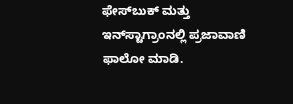ಫೇಸ್‌ಬುಕ್ ಮತ್ತು ಇನ್‌ಸ್ಟಾಗ್ರಾಂನಲ್ಲಿ ಪ್ರಜಾವಾಣಿ ಫಾಲೋ ಮಾಡಿ.